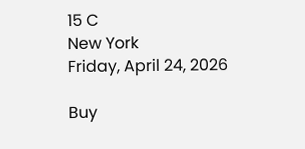15 C
New York
Friday, April 24, 2026

Buy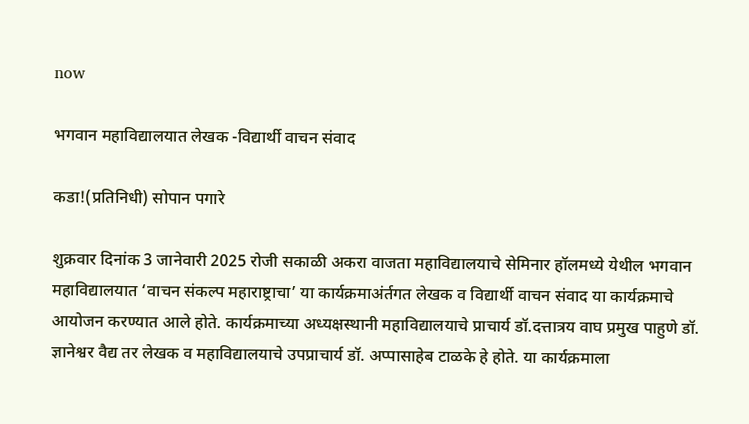now

भगवान महाविद्यालयात लेखक -विद्यार्थी वाचन संवाद

कडा!(प्रतिनिधी) सोपान पगारे

शुक्रवार दिनांक 3 जानेवारी 2025 रोजी सकाळी अकरा वाजता महाविद्यालयाचे सेमिनार हॉलमध्ये येथील भगवान महाविद्यालयात ‘वाचन संकल्प महाराष्ट्राचा’ या कार्यक्रमाअंर्तगत लेखक व विद्यार्थी वाचन संवाद या कार्यक्रमाचे आयोजन करण्यात आले होते. कार्यक्रमाच्या अध्यक्षस्थानी महाविद्यालयाचे प्राचार्य डॉ.दत्तात्रय वाघ प्रमुख पाहुणे डॉ. ज्ञानेश्वर वैद्य तर लेखक व महाविद्यालयाचे उपप्राचार्य डॉ. अप्पासाहेब टाळके हे होते. या कार्यक्रमाला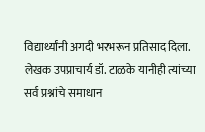विद्यार्थ्यांनी अगदी भरभरून प्रतिसाद दिला. लेखक उपप्राचार्य डॉ. टाळके यानीही त्यांच्या सर्व प्रश्नांचे समाधान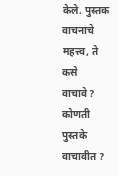केले. पुस्तक वाचनाचे महत्त्व, ते कसे वाचावे? कोणती पुस्तके वाचावीत ?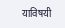याविषयी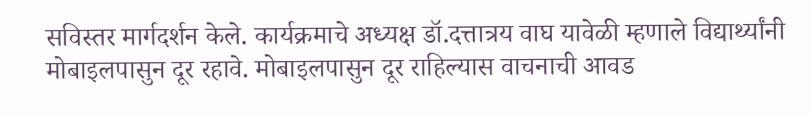सविस्तर मार्गदर्शन केले. कार्यक्रमाचे अध्यक्ष डॉ.दत्तात्रय वाघ यावेळी म्हणाले विद्यार्थ्यांनी मोबाइलपासुन दूर रहावे. मोबाइलपासुन दूर राहिल्यास वाचनाची आवड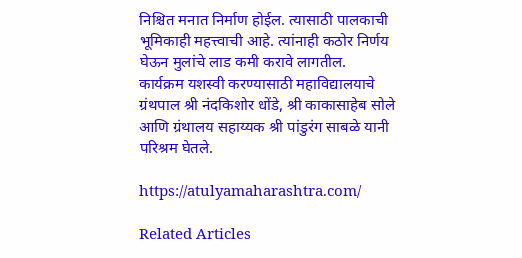निश्चित मनात निर्माण होईल. त्यासाठी पालकाची भूमिकाही महत्त्वाची आहे. त्यांनाही कठोर निर्णय घेऊन मुलांचे लाड कमी करावे लागतील.
कार्यक्रम यशस्वी करण्यासाठी महाविद्यालयाचे ग्रंथपाल श्री नंदकिशोर धोंडे, श्री काकासाहेब सोले आणि ग्रंथालय सहाय्यक श्री पांडुरंग साबळे यानी परिश्रम घेतले.

https://atulyamaharashtra.com/

Related Articles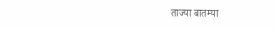ताज्या बातम्या